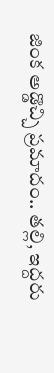జింక అడ్డొచ్చి ప్రమాదం.. తల్లి, ఇద్దరు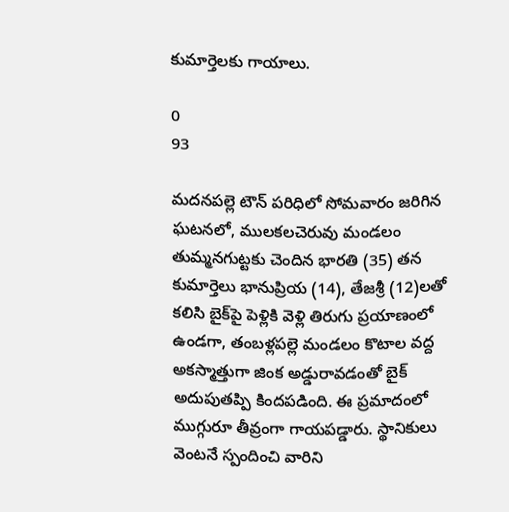కుమార్తెలకు గాయాలు.

0
93

మదనపల్లె టౌన్ పరిధిలో సోమవారం జరిగిన ఘటనలో, ములకలచెరువు మండలం తుమ్మనగుట్టకు చెందిన భారతి (35) తన కుమార్తెలు భానుప్రియ (14), తేజశ్రీ (12)లతో కలిసి బైక్‌పై పెళ్లికి వెళ్లి తిరుగు ప్రయాణంలో ఉండగా, తంబళ్లపల్లె మండలం కొటాల వద్ద అకస్మాత్తుగా జింక అడ్డురావడంతో బైక్ అదుపుతప్పి కిందపడింది. ఈ ప్రమాదంలో ముగ్గురూ తీవ్రంగా గాయపడ్డారు. స్థానికులు వెంటనే స్పందించి వారిని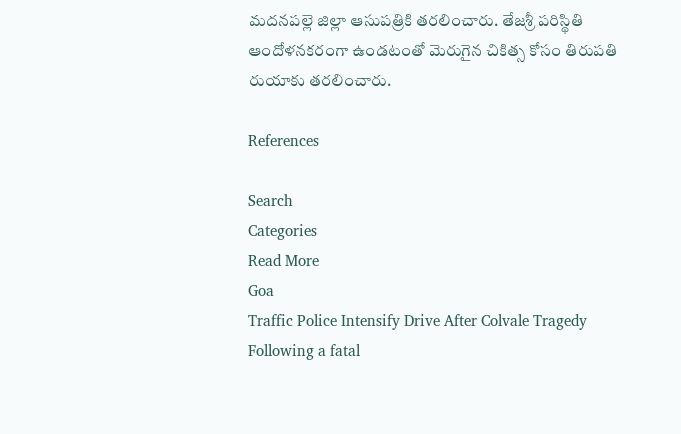మదనపల్లె జిల్లా ఆసుపత్రికి తరలించారు. తేజశ్రీ పరిస్థితి ఆందోళనకరంగా ఉండటంతో మెరుగైన చికిత్స కోసం తిరుపతి రుయాకు తరలించారు.

References

Search
Categories
Read More
Goa
Traffic Police Intensify Drive After Colvale Tragedy
Following a fatal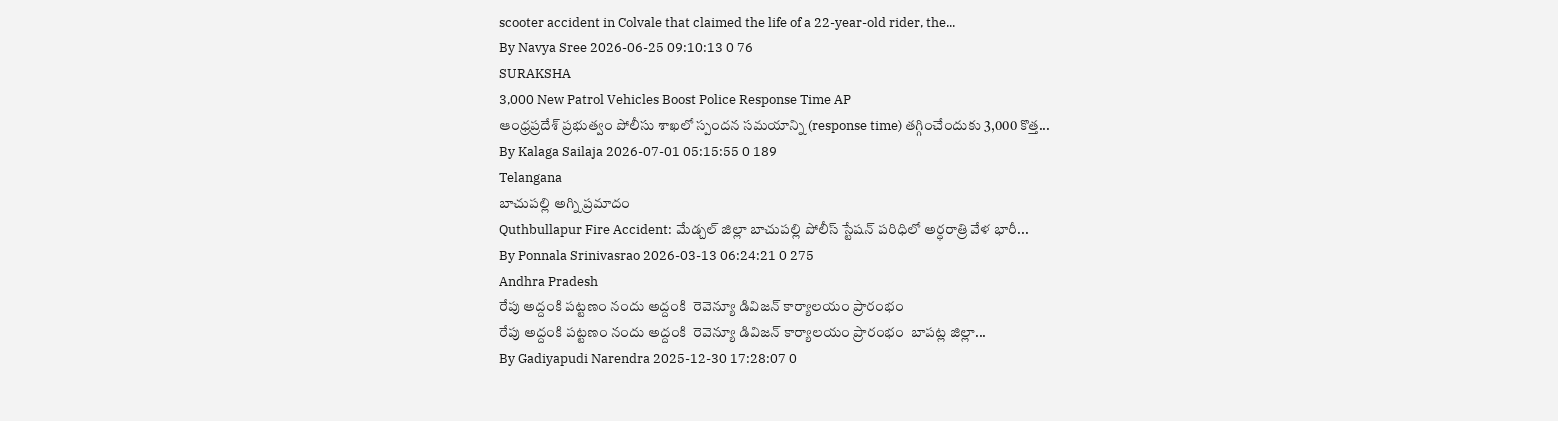scooter accident in Colvale that claimed the life of a 22-year-old rider, the...
By Navya Sree 2026-06-25 09:10:13 0 76
SURAKSHA
3,000 New Patrol Vehicles Boost Police Response Time AP
ఆంధ్రప్రదేశ్ ప్రభుత్వం పోలీసు శాఖలో స్పందన సమయాన్ని (response time) తగ్గించేందుకు 3,000 కొత్త...
By Kalaga Sailaja 2026-07-01 05:15:55 0 189
Telangana
బాచుపల్లి అగ్ని ప్రమాదం
Quthbullapur Fire Accident: మేడ్చల్ జిల్లా బాచుపల్లి పోలీస్ స్టేషన్ పరిధిలో అర్ధరాత్రి వేళ భారీ...
By Ponnala Srinivasrao 2026-03-13 06:24:21 0 275
Andhra Pradesh
రేపు అద్దంకి పట్టణం నందు అద్దంకి  రెవెన్యూ డివిజన్ కార్యాలయం ప్రారంభం
రేపు అద్దంకి పట్టణం నందు అద్దంకి  రెవెన్యూ డివిజన్ కార్యాలయం ప్రారంభం  బాపట్ల జిల్లా...
By Gadiyapudi Narendra 2025-12-30 17:28:07 0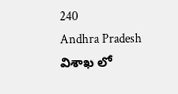240
Andhra Pradesh
విశాఖ లో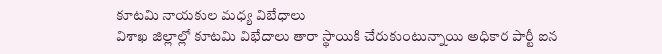కూటమి నాయకుల మధ్య విబేధాలు
విశాఖ జిల్లాల్లో కూటమి విభేదాలు తారా స్థాయికి చేరుకుంటున్నాయి అధికార పార్టీ ఐన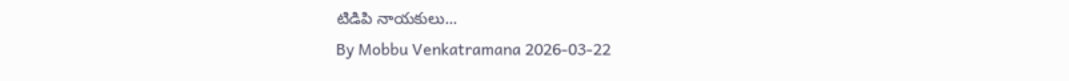టిడిపి నాయకులు...
By Mobbu Venkatramana 2026-03-22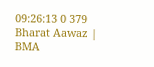09:26:13 0 379
Bharat Aawaz | BMA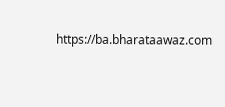https://ba.bharataawaz.com